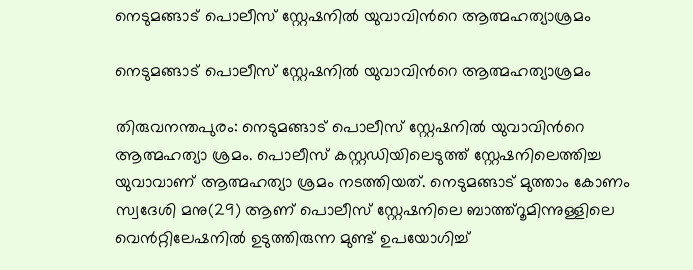നെടുമങ്ങാട് പൊലീസ് സ്റ്റേഷനിൽ യുവാവിന്‍റെ ആത്മഹത്യാശ്രമം

നെടുമങ്ങാട് പൊലീസ് സ്റ്റേഷനിൽ യുവാവിന്‍റെ ആത്മഹത്യാശ്രമം

തിരുവനന്തപുരം: നെടുമങ്ങാട് പൊലീസ് സ്റ്റേഷനില്‍ യുവാവിന്‍റെ ആത്മഹത്യാ ശ്രമം. പൊലീസ് കസ്റ്റഡിയിലെടുത്ത് സ്റ്റേഷനിലെത്തിച്ച യുവാവാണ് ആത്മഹത്യാ ശ്രമം നടത്തിയത്. നെടുമങ്ങാട് മുത്താം കോണം സ്വദേശി മനു(29) ആണ് പൊലീസ് സ്റ്റേഷനിലെ ബാത്ത്റൂമിന്നുള്ളിലെ വെൻറ്റിലേഷനിൽ ഉടുത്തിരുന്ന മുണ്ട് ഉപയോഗിച്ച്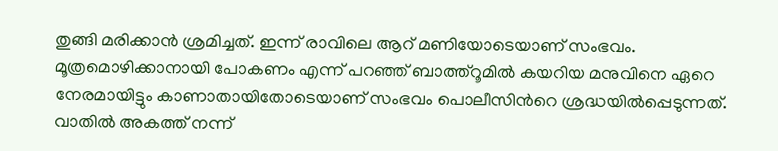തുങ്ങി മരിക്കാൻ ശ്രമിച്ചത്. ഇന്ന് രാവിലെ ആറ് മണിയോടെയാണ് സംഭവം. മൂത്രമൊഴിക്കാനായി പോകണം എന്ന് പറഞ്ഞ് ബാത്ത്റൂമിൽ കയറിയ മനുവിനെ ഏറെ നേരമായിട്ടും കാണാതായിതോടെയാണ് സംഭവം പൊലീസിന്‍റെ ശ്രദ്ധയില്‍പ്പെടുന്നത്. വാതില്‍ അകത്ത് നന്ന്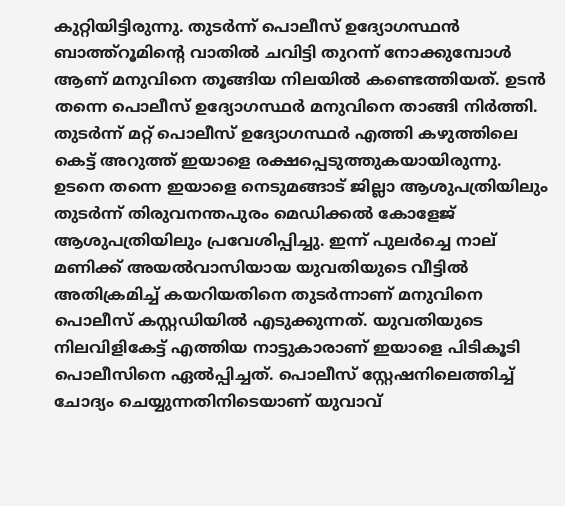കുറ്റിയിട്ടിരുന്നു. തുടർന്ന് പൊലീസ് ഉദ്യോഗസ്ഥൻ ബാത്ത്റൂമിന്‍റെ വാതിൽ ചവിട്ടി തുറന്ന് നോക്കുമ്പോൾ ആണ് മനുവിനെ തൂങ്ങിയ നിലയില്‍ കണ്ടെത്തിയത്. ഉടൻ തന്നെ പൊലീസ് ഉദ്യോഗസ്ഥര്‍ മനുവിനെ താങ്ങി നിര്‍ത്തി. തുടർന്ന് മറ്റ് പൊലീസ് ഉദ്യോഗസ്ഥർ എത്തി കഴുത്തിലെ കെട്ട് അറുത്ത് ഇയാളെ രക്ഷപ്പെടുത്തുകയായിരുന്നു. ഉടനെ തന്നെ ഇയാളെ നെടുമങ്ങാട് ജില്ലാ ആശുപത്രിയിലും തുടർന്ന് തിരുവനന്തപുരം മെഡിക്കൽ കോളേജ് ആശുപത്രിയിലും പ്രവേശിപ്പിച്ചു. ഇന്ന് പുലർച്ചെ നാല് മണിക്ക് അയൽവാസിയായ യുവതിയുടെ വീട്ടിൽ അതിക്രമിച്ച് കയറിയതിനെ തുടർന്നാണ് മനുവിനെ പൊലീസ് കസ്റ്റഡിയിൽ എടുക്കുന്നത്. യുവതിയുടെ നിലവിളികേട്ട് എത്തിയ നാട്ടുകാരാണ് ഇയാളെ പിടികൂടി പൊലീസിനെ ഏല്‍പ്പിച്ചത്. പൊലീസ് സ്റ്റേഷനിലെത്തിച്ച് ചോദ്യം ചെയ്യുന്നതിനിടെയാണ് യുവാവ്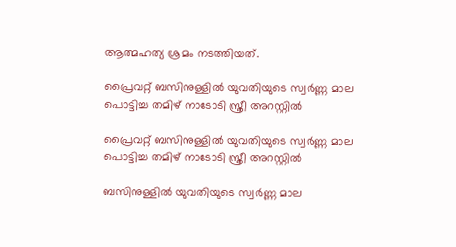ആത്മഹത്യ ശ്രമം നടത്തിയത്.

പ്രൈവറ്റ് ബസിനുള്ളിൽ യുവതിയുടെ സ്വർണ്ണ മാല പൊട്ടിച്ച തമിഴ് നാടോടി സ്ത്രീ അറസ്റ്റിൽ

പ്രൈവറ്റ് ബസിനുള്ളിൽ യുവതിയുടെ സ്വർണ്ണ മാല പൊട്ടിച്ച തമിഴ് നാടോടി സ്ത്രീ അറസ്റ്റിൽ

ബസിനുള്ളിൽ യുവതിയുടെ സ്വർണ്ണ മാല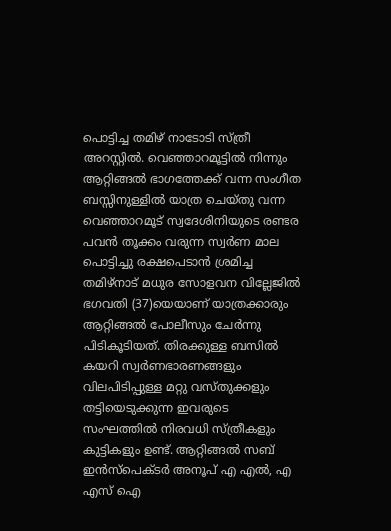പൊട്ടിച്ച തമിഴ് നാടോടി സ്ത്രീ അറസ്റ്റിൽ. വെഞ്ഞാറമൂട്ടിൽ നിന്നും ആറ്റിങ്ങൽ ഭാഗത്തേക്ക്‌ വന്ന സംഗീത ബസ്സിനുള്ളിൽ യാത്ര ചെയ്തു വന്ന വെഞ്ഞാറമൂട് സ്വദേശിനിയുടെ രണ്ടര പവൻ തൂക്കം വരുന്ന സ്വർണ മാല പൊട്ടിച്ചു രക്ഷപെടാൻ ശ്രമിച്ച തമിഴ്നാട് മധുര സോളവന വില്ലേജിൽ ഭഗവതി (37)യെയാണ് യാത്രക്കാരും ആറ്റിങ്ങൽ പോലീസും ചേർന്നു പിടികൂടിയത്. തിരക്കുള്ള ബസിൽ കയറി സ്വർണഭാരണങ്ങളും വിലപിടിപ്പുള്ള മറ്റു വസ്തുക്കളും തട്ടിയെടുക്കുന്ന ഇവരുടെ സംഘത്തിൽ നിരവധി സ്ത്രീകളും കുട്ടികളും ഉണ്ട്. ആറ്റിങ്ങൽ സബ് ഇൻസ്‌പെക്ടർ അനൂപ് എ എൽ, എ എസ് ഐ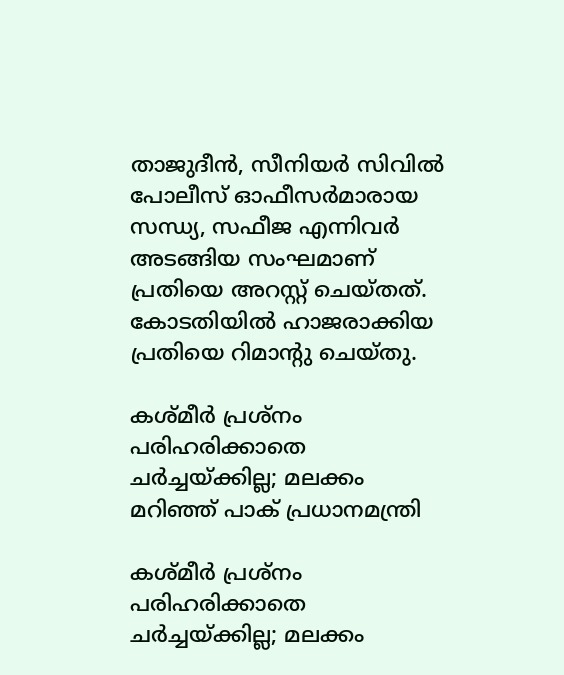താജുദീൻ, സീനിയർ സിവിൽ പോലീസ് ഓഫീസർമാരായ സന്ധ്യ, സഫീജ എന്നിവർ അടങ്ങിയ സംഘമാണ് പ്രതിയെ അറസ്റ്റ് ചെയ്തത്. കോടതിയിൽ ഹാജരാക്കിയ പ്രതിയെ റിമാന്റു ചെയ്തു.

കശ്മീര്‍ പ്രശ്‌നം പരിഹരിക്കാതെ ചര്‍ച്ചയ്ക്കില്ല; മലക്കം മറിഞ്ഞ് പാക് പ്രധാനമന്ത്രി

കശ്മീര്‍ പ്രശ്‌നം പരിഹരിക്കാതെ ചര്‍ച്ചയ്ക്കില്ല; മലക്കം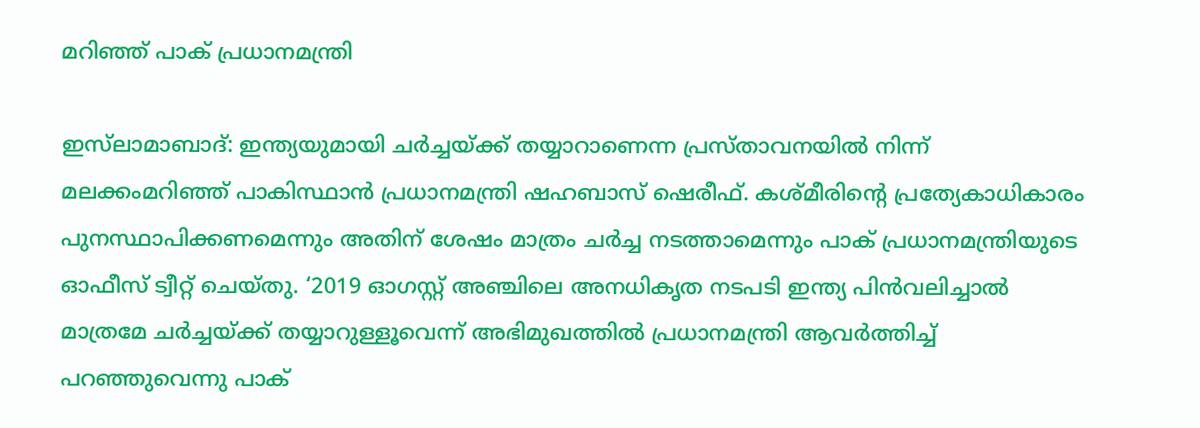മറിഞ്ഞ് പാക് പ്രധാനമന്ത്രി

ഇസ്‌ലാമാബാദ്: ഇന്ത്യയുമായി ചര്‍ച്ചയ്ക്ക് തയ്യാറാണെന്ന പ്രസ്താവനയില്‍ നിന്ന് മലക്കംമറിഞ്ഞ് പാകിസ്ഥാന്‍ പ്രധാനമന്ത്രി ഷഹബാസ് ഷെരീഫ്. കശ്മീരിന്റെ പ്രത്യേകാധികാരം പുനസ്ഥാപിക്കണമെന്നും അതിന് ശേഷം മാത്രം ചര്‍ച്ച നടത്താമെന്നും പാക് പ്രധാനമന്ത്രിയുടെ ഓഫീസ് ട്വീറ്റ് ചെയ്തു. ‘2019 ഓഗസ്റ്റ് അഞ്ചിലെ അനധികൃത നടപടി ഇന്ത്യ പിന്‍വലിച്ചാല്‍ മാത്രമേ ചര്‍ച്ചയ്ക്ക് തയ്യാറുള്ളൂവെന്ന് അഭിമുഖത്തില്‍ പ്രധാനമന്ത്രി ആവര്‍ത്തിച്ച് പറഞ്ഞുവെന്നു പാക്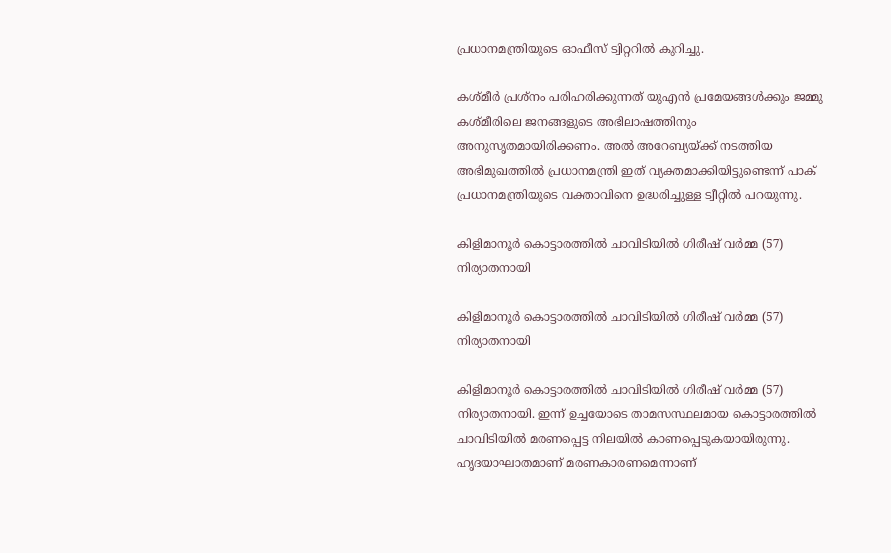പ്രധാനമന്ത്രിയുടെ ഓഫീസ് ട്വിറ്ററില്‍ കുറിച്ചു.

കശ്മീര്‍ പ്രശ്‌നം പരിഹരിക്കുന്നത് യുഎന്‍ പ്രമേയങ്ങള്‍ക്കും ജമ്മു കശ്മീരിലെ ജനങ്ങളുടെ അഭിലാഷത്തിനും അനുസൃതമായിരിക്കണം. അല്‍ അറേബ്യയ്ക്ക് നടത്തിയ അഭിമുഖത്തില്‍ പ്രധാനമന്ത്രി ഇത് വ്യക്തമാക്കിയിട്ടുണ്ടെന്ന് പാക് പ്രധാനമന്ത്രിയുടെ വക്താവിനെ ഉദ്ധരിച്ചുള്ള ട്വീറ്റില്‍ പറയുന്നു.

കിളിമാനൂർ കൊട്ടാരത്തിൽ ചാവിടിയിൽ ഗിരീഷ് വർമ്മ (57) നിര്യാതനായി

കിളിമാനൂർ കൊട്ടാരത്തിൽ ചാവിടിയിൽ ഗിരീഷ് വർമ്മ (57) നിര്യാതനായി

കിളിമാനൂർ കൊട്ടാരത്തിൽ ചാവിടിയിൽ ഗിരീഷ് വർമ്മ (57) നിര്യാതനായി. ഇന്ന് ഉച്ചയോടെ താമസസ്ഥലമായ കൊട്ടാരത്തിൽ ചാവിടിയിൽ മരണപ്പെട്ട നിലയിൽ കാണപ്പെടുകയായിരുന്നു. ഹൃദയാഘാതമാണ് മരണകാരണമെന്നാണ്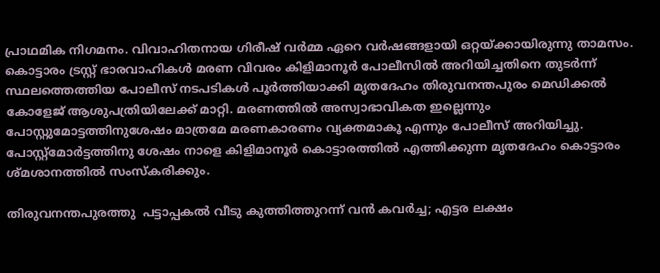പ്രാഥമിക നിഗമനം. വിവാഹിതനായ ഗിരീഷ് വർമ്മ ഏറെ വർഷങ്ങളായി ഒറ്റയ്ക്കായിരുന്നു താമസം. കൊട്ടാരം ട്രസ്റ്റ് ഭാരവാഹികൾ മരണ വിവരം കിളിമാനൂർ പോലീസിൽ അറിയിച്ചതിനെ തുടർന്ന് സ്ഥലത്തെത്തിയ പോലീസ് നടപടികൾ പൂർത്തിയാക്കി മൃതദേഹം തിരുവനന്തപുരം മെഡിക്കൽ കോളേജ് ആശുപത്രിയിലേക്ക് മാറ്റി. മരണത്തിൽ അസ്വാഭാവികത ഇല്ലെന്നും പോസ്റ്റുമോട്ടത്തിനുശേഷം മാത്രമേ മരണകാരണം വ്യക്തമാകൂ എന്നും പോലീസ് അറിയിച്ചു. പോസ്റ്റ്മോർട്ടത്തിനു ശേഷം നാളെ കിളിമാനൂർ കൊട്ടാരത്തിൽ എത്തിക്കുന്ന മൃതദേഹം കൊട്ടാരം ശ്മശാനത്തിൽ സംസ്കരിക്കും.

തിരുവനന്തപുരത്തു  പട്ടാപ്പകല്‍ വീടു കുത്തിത്തുറന്ന് വന്‍ കവര്‍ച്ച; എട്ടര ലക്ഷം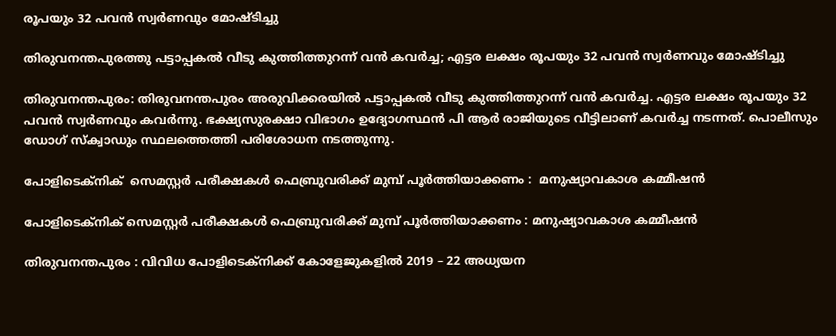രൂപയും 32 പവന്‍ സ്വര്‍ണവും മോഷ്ടിച്ചു

തിരുവനന്തപുരത്തു പട്ടാപ്പകല്‍ വീടു കുത്തിത്തുറന്ന് വന്‍ കവര്‍ച്ച; എട്ടര ലക്ഷം രൂപയും 32 പവന്‍ സ്വര്‍ണവും മോഷ്ടിച്ചു

തിരുവനന്തപുരം: തിരുവനന്തപുരം അരുവിക്കരയില്‍ പട്ടാപ്പകല്‍ വീടു കുത്തിത്തുറന്ന് വന്‍ കവര്‍ച്ച. എട്ടര ലക്ഷം രൂപയും 32 പവന്‍ സ്വര്‍ണവും കവര്‍ന്നു. ഭക്ഷ്യസുരക്ഷാ വിഭാഗം ഉദ്യോഗസ്ഥന്‍ പി ആര്‍ രാജിയുടെ വീട്ടിലാണ് കവര്‍ച്ച നടന്നത്. പൊലീസും ഡോഗ് സ്‌ക്വാഡും സ്ഥലത്തെത്തി പരിശോധന നടത്തുന്നു.

പോളിടെക്നിക്  സെമസ്റ്റർ പരീക്ഷകൾ ഫെബ്രുവരിക്ക് മുമ്പ് പൂർത്തിയാക്കണം :  മനുഷ്യാവകാശ കമ്മീഷൻ

പോളിടെക്നിക് സെമസ്റ്റർ പരീക്ഷകൾ ഫെബ്രുവരിക്ക് മുമ്പ് പൂർത്തിയാക്കണം : മനുഷ്യാവകാശ കമ്മീഷൻ

തിരുവനന്തപുരം : വിവിധ പോളിടെക്നിക്ക് കോളേജുകളിൽ 2019 – 22 അധ്യയന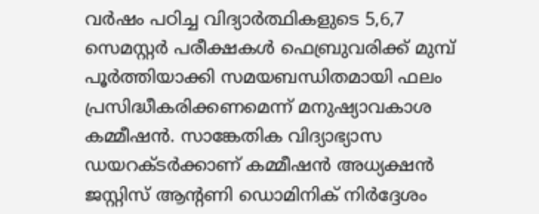വർഷം പഠിച്ച വിദ്യാർത്ഥികളുടെ 5,6,7 സെമസ്റ്റർ പരീക്ഷകൾ ഫെബ്രുവരിക്ക് മുമ്പ് പൂർത്തിയാക്കി സമയബന്ധിതമായി ഫലം പ്രസിദ്ധീകരിക്കണമെന്ന് മനുഷ്യാവകാശ കമ്മീഷൻ. സാങ്കേതിക വിദ്യാഭ്യാസ ഡയറക്ടർക്കാണ് കമ്മീഷൻ അധ്യക്ഷൻ ജസ്റ്റിസ് ആന്റണി ഡൊമിനിക് നിർദ്ദേശം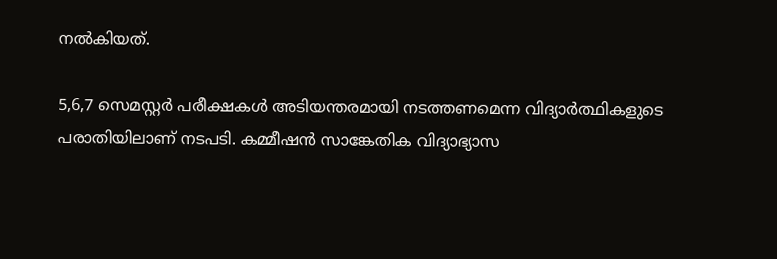നൽകിയത്.

5,6,7 സെമസ്റ്റർ പരീക്ഷകൾ അടിയന്തരമായി നടത്തണമെന്ന വിദ്യാർത്ഥികളുടെ പരാതിയിലാണ് നടപടി. കമ്മീഷൻ സാങ്കേതിക വിദ്യാഭ്യാസ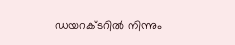ഡയറക്ടറിൽ നിന്നും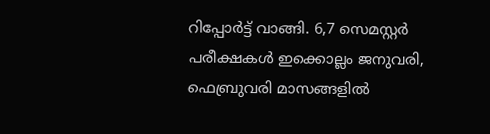റിപ്പോർട്ട് വാങ്ങി. 6,7 സെമസ്റ്റർ പരീക്ഷകൾ ഇക്കൊല്ലം ജനുവരി, ഫെബ്രുവരി മാസങ്ങളിൽ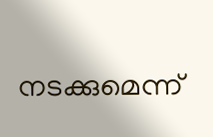നടക്കുമെന്ന്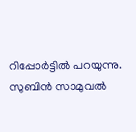റിപ്പോർട്ടിൽ പറയുന്നു. സുബിൻ സാമുവൽ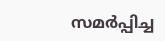സമർപ്പിച്ച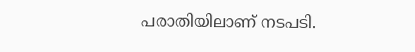പരാതിയിലാണ് നടപടി.